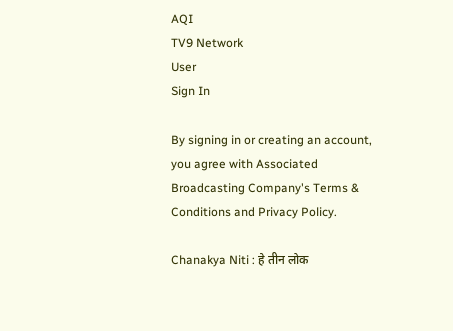AQI
TV9 Network
User
Sign In

By signing in or creating an account, you agree with Associated Broadcasting Company's Terms & Conditions and Privacy Policy.

Chanakya Niti : हे तीन लोक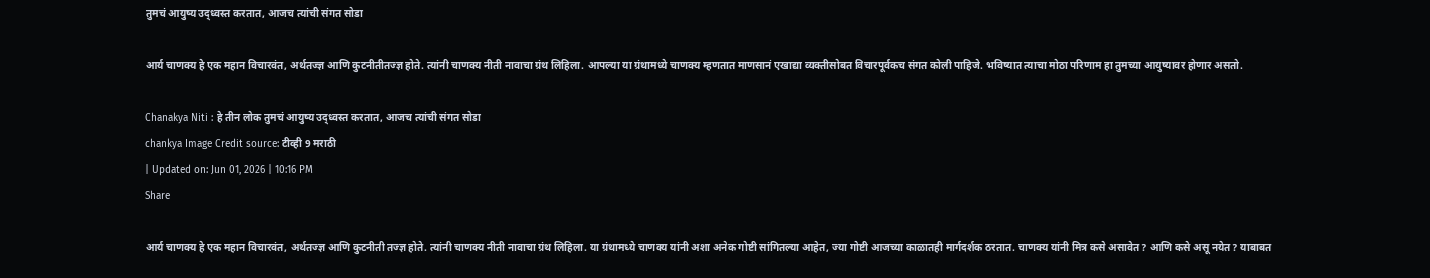तुमचं आयुष्य उद्ध्वस्त करतात, आजच त्यांची संगत सोडा

आर्य चाणक्य हे एक महान विचारवंत, अर्थतज्ज्ञ आणि कुटनीतीतज्ज्ञ होते. त्यांनी चाणक्य नीती नावाचा ग्रंथ लिहिला. आपल्या या ग्रंथामध्ये चाणक्य म्हणतात माणसानं एखाद्या व्यक्तीसोबत विचारपूर्वकच संगत कोली पाहिजे. भविष्यात त्याचा मोठा परिणाम हा तुमच्या आयुष्यावर होणार असतो.

Chanakya Niti : हे तीन लोक तुमचं आयुष्य उद्ध्वस्त करतात, आजच त्यांची संगत सोडा
chankya Image Credit source: टीव्ही 9 मराठी
| Updated on: Jun 01, 2026 | 10:16 PM
Share

आर्य चाणक्य हे एक महान विचारवंत, अर्थतज्ज्ञ आणि कुटनीती तज्ज्ञ होते. त्यांनी चाणक्य नीती नावाचा ग्रंथ लिहिला. या ग्रंथामध्ये चाणक्य यांनी अशा अनेक गोष्टी सांगितल्या आहेत, ज्या गोष्टी आजच्या काळातही मार्गदर्शक ठरतात. चाणक्य यांनी मित्र कसे असावेत? आणि कसे असू नयेत? याबाबत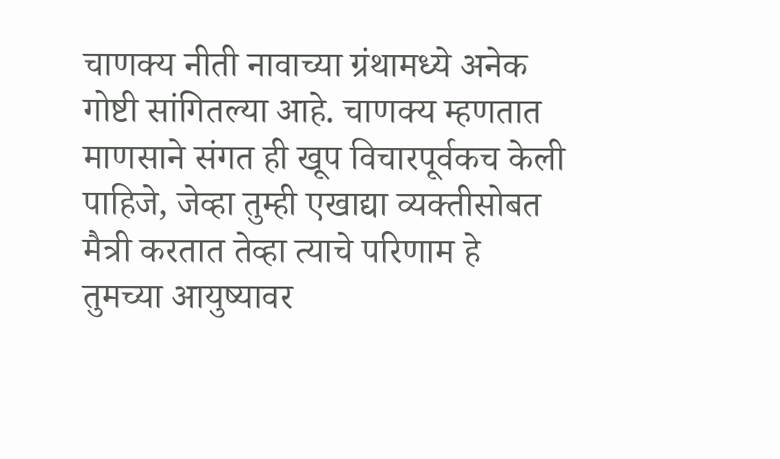चाणक्य नीती नावाच्या ग्रंथामध्ये अनेक गोष्टी सांगितल्या आहे. चाणक्य म्हणतात माणसाने संगत ही खूप विचारपूर्वकच केली पाहिजे, जेव्हा तुम्ही एखाद्या व्यक्तीसोबत मैत्री करतात तेव्हा त्याचे परिणाम हे तुमच्या आयुष्यावर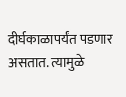दीर्घकाळापर्यंत पडणार असतात. त्यामुळे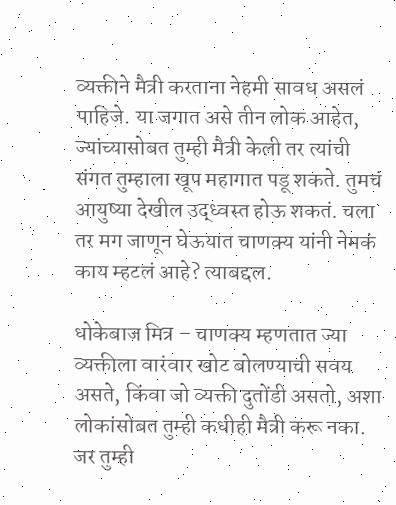व्यक्तीने मैत्री करताना नेहमी सावध असलं पाहिजे. या जगात असे तीन लोक आहेत, ज्यांच्यासोबत तुम्ही मैत्री केली तर त्यांची संगत तुम्हाला खूप महागात पडू शकते. तुमचं आयुष्या देखील उद्ध्वस्त होऊ शकतं. चला तर मग जाणून घेऊयात चाणक्य यांनी नेमकं काय म्हटलं आहे? त्याबद्दल.

धोकेबाज मित्र – चाणक्य म्हणतात ज्या व्यक्तीला वारंवार खोट बोलण्याची सवय असते, किंवा जो व्यक्ती दुतोंडी असतो, अशा लोकांसोबत तुम्ही कधीही मैत्री करू नका. जर तुम्ही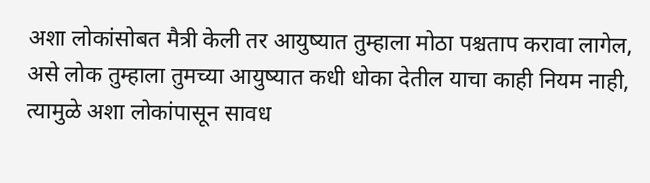अशा लोकांसोबत मैत्री केली तर आयुष्यात तुम्हाला मोठा पश्चताप करावा लागेल, असे लोक तुम्हाला तुमच्या आयुष्यात कधी धोका देतील याचा काही नियम नाही, त्यामुळे अशा लोकांपासून सावध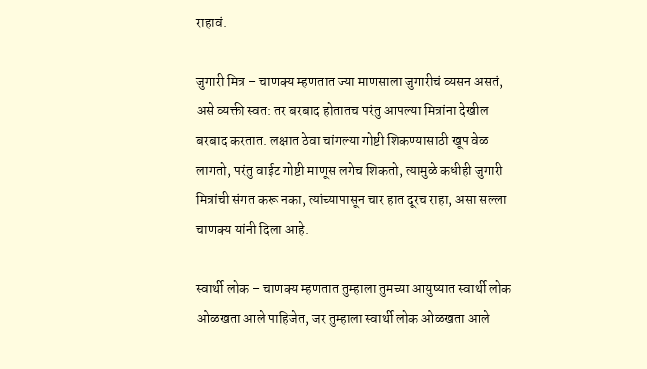राहावं.

जुगारी मित्र – चाणक्य म्हणतात ज्या माणसाला जुगारीचं व्यसन असतं, असे व्यक्ती स्वत: तर बरबाद होतातच परंतु आपल्या मित्रांना देखील बरबाद करतात. लक्षात ठेवा चांगल्या गोष्टी शिकण्यासाठी खूप वेळ लागतो, परंतु वाईट गोष्टी माणूस लगेच शिकतो, त्यामुळे कधीही जुगारी मित्रांची संगत करू नका, त्यांच्यापासून चार हात दूरच राहा, असा सल्ला चाणक्य यांनी दिला आहे.

स्वार्थी लोक – चाणक्य म्हणतात तुम्हाला तुमच्या आयुष्यात स्वार्थी लोक ओळखता आले पाहिजेत, जर तुम्हाला स्वार्थी लोक ओळखता आले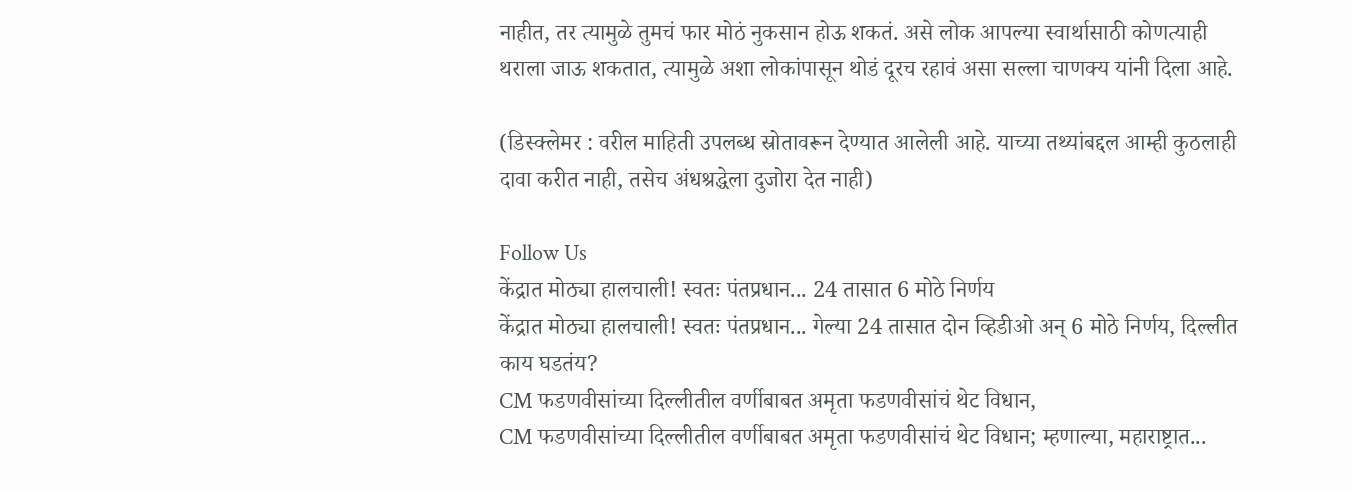नाहीत, तर त्यामुळे तुमचं फार मोठं नुकसान होऊ शकतं. असे लोक आपल्या स्वार्थासाठी कोणत्याही थराला जाऊ शकतात, त्यामुळे अशा लोकांपासून थोडं दूरच रहावं असा सल्ला चाणक्य यांनी दिला आहे.

(डिस्क्लेमर : वरील माहिती उपलब्ध स्रोतावरून देण्यात आलेली आहे. याच्या तथ्यांबद्दल आम्ही कुठलाही दावा करीत नाही, तसेच अंधश्रद्धेला दुजोरा देत नाही)

Follow Us
केंद्रात मोठ्या हालचाली! स्वतः पंतप्रधान... 24 तासात 6 मोठे निर्णय
केंद्रात मोठ्या हालचाली! स्वतः पंतप्रधान... गेल्या 24 तासात दोन व्हिडीओ अन् 6 मोठे निर्णय, दिल्लीत काय घडतंय?
CM फडणवीसांच्या दिल्लीतील वर्णीबाबत अमृता फडणवीसांचं थेट विधान,
CM फडणवीसांच्या दिल्लीतील वर्णीबाबत अमृता फडणवीसांचं थेट विधान; म्हणाल्या, महाराष्ट्रात...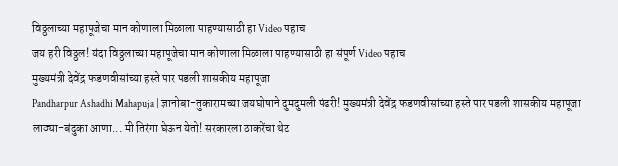विठ्ठलाच्या महापूजेचा मान कोणाला मिळाला पाहण्यासाठी हा Video पहाच
जय हरी विठ्ठल! यंदा विठ्ठलाच्या महापूजेचा मान कोणाला मिळाला पाहण्यासाठी हा संपूर्ण Video पहाच
मुख्यमंत्री देवेंद्र फडणवीसांच्या हस्ते पार पडली शासकीय महापूजा
Pandharpur Ashadhi Mahapuja | ज्ञानोबा-तुकारामच्या जयघोषाने दुमदुमली पंढरी! मुख्यमंत्री देवेंद्र फडणवीसांच्या हस्ते पार पडली शासकीय महापूजा
लाठ्या-बंदुका आणा... मी तिरंगा घेऊन येतो! सरकारला ठाकरेंचा थेट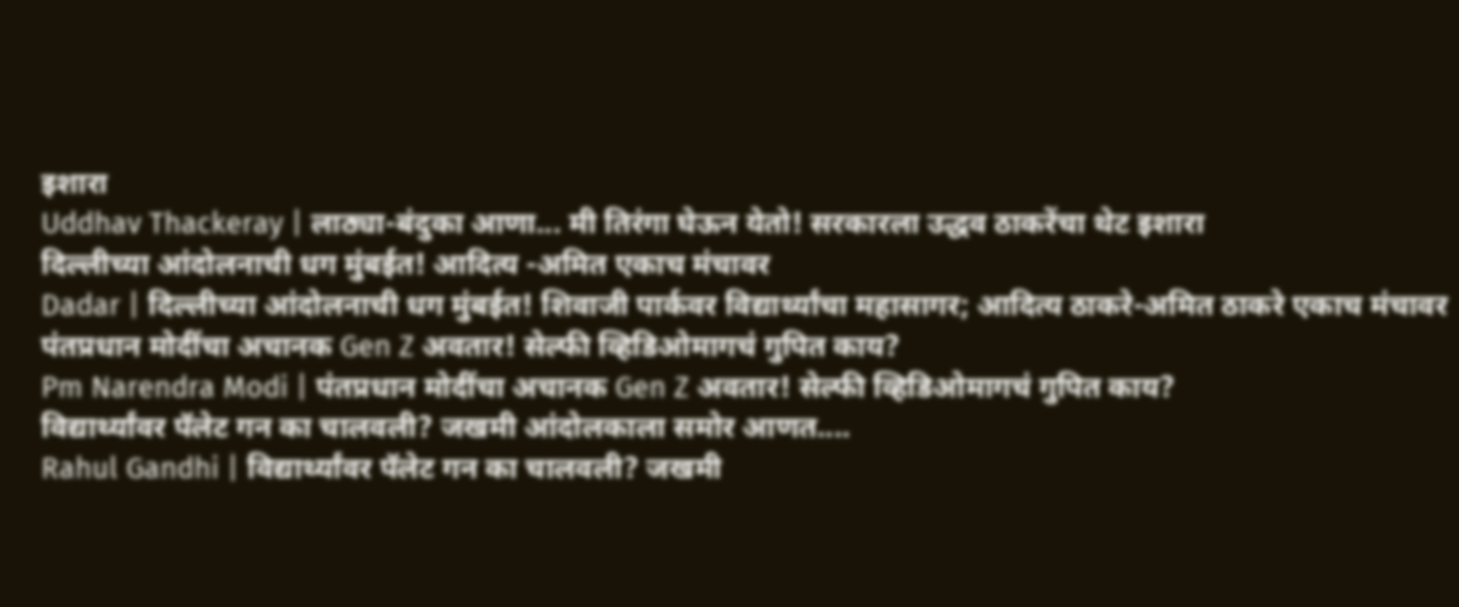इशारा
Uddhav Thackeray | लाठ्या-बंदुका आणा... मी तिरंगा घेऊन येतो! सरकारला उद्धव ठाकरेंचा थेट इशारा
दिल्लीच्या आंदोलनाची धग मुंबईत! आदित्य -अमित एकाच मंचावर
Dadar | दिल्लीच्या आंदोलनाची धग मुंबईत! शिवाजी पार्कवर विद्यार्थ्यांचा महासागर; आदित्य ठाकरे-अमित ठाकरे एकाच मंचावर
पंतप्रधान मोदींचा अचानक Gen Z अवतार! सेल्फी व्हिडिओमागचं गुपित काय?
Pm Narendra Modi | पंतप्रधान मोदींचा अचानक Gen Z अवतार! सेल्फी व्हिडिओमागचं गुपित काय?
विद्यार्थ्यांवर पॅलेट गन का चालवली? जखमी आंदोलकाला समोर आणत....
Rahul Gandhi | विद्यार्थ्यांवर पॅलेट गन का चालवली? जखमी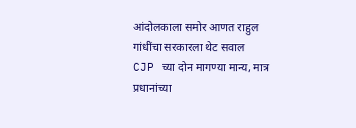आंदोलकाला समोर आणत राहुल गांधींचा सरकारला थेट सवाल
CJP च्या दोन मागण्या मान्य, मात्र प्रधानांच्या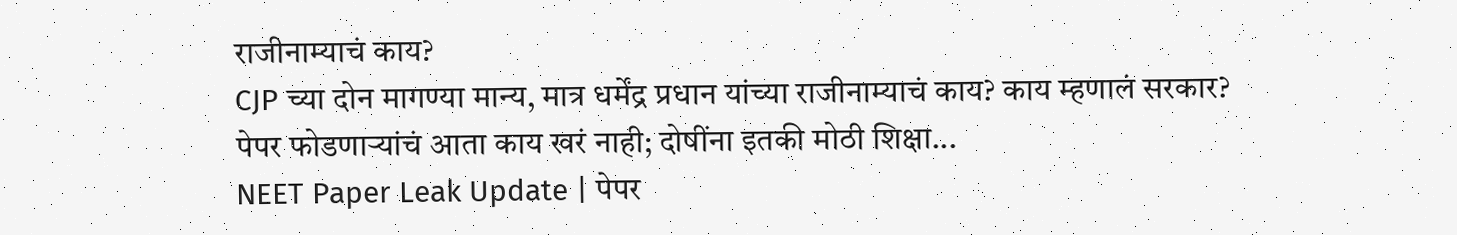राजीनाम्याचं काय?
CJP च्या दोन मागण्या मान्य, मात्र धर्मेंद्र प्रधान यांच्या राजीनाम्याचं काय? काय म्हणालं सरकार?
पेपर फोडणाऱ्यांचं आता काय खरं नाही; दोषींना इतकी मोठी शिक्षा...
NEET Paper Leak Update | पेपर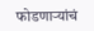फोडणाऱ्यांचं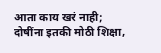आता काय खरं नाही; दोषींना इतकी मोठी शिक्षा,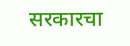सरकारचा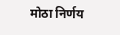मोठा निर्णय